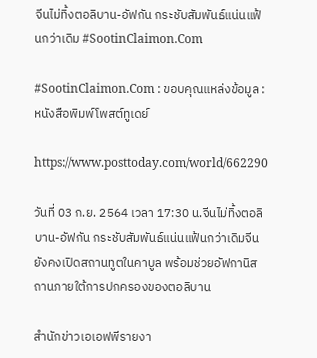จีนไม่ทิ้งตอลิบาน-อัฟกัน กระชับสัมพันธ์แน่นแฟ้นกว่าเดิม #SootinClaimon.Com

#SootinClaimon.Com : ขอบคุณแหล่งข้อมูล : หนังสือพิมพ์โพสต์ทูเดย์

https://www.posttoday.com/world/662290

วันที่ 03 ก.ย. 2564 เวลา 17:30 น.จีนไม่ทิ้งตอลิบาน-อัฟกัน กระชับสัมพันธ์แน่นแฟ้นกว่าเดิมจีนยังคงเปิดสถานทูตในคาบูล พร้อมช่วยอัฟกานิสถานภายใต้การปกครองของตอลิบาน

สำนักข่าวเอเอฟพีรายงา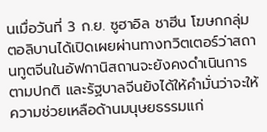นเมื่อวันที่ 3 ก.ย. ซูฮาอิล ชาฮีน โฆษกกลุ่มตอลิบานได้เปิดเผยผ่านทางทวิตเตอร์ว่าสถานทูตจีนในอัฟกานิสถานจะยังคงดำเนินการตามปกติ และรัฐบาลจีนยังได้ให้คำมั่นว่าจะให้ความช่วยเหลือด้านมนุษยธรรมแก่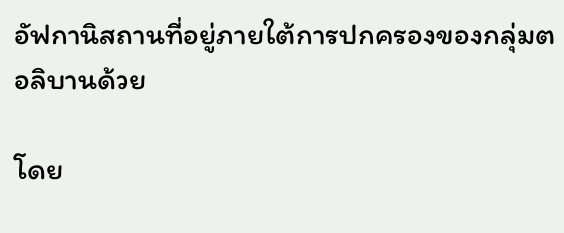อัฟกานิสถานที่อยู่ภายใต้การปกครองของกลุ่มตอลิบานด้วย

โดย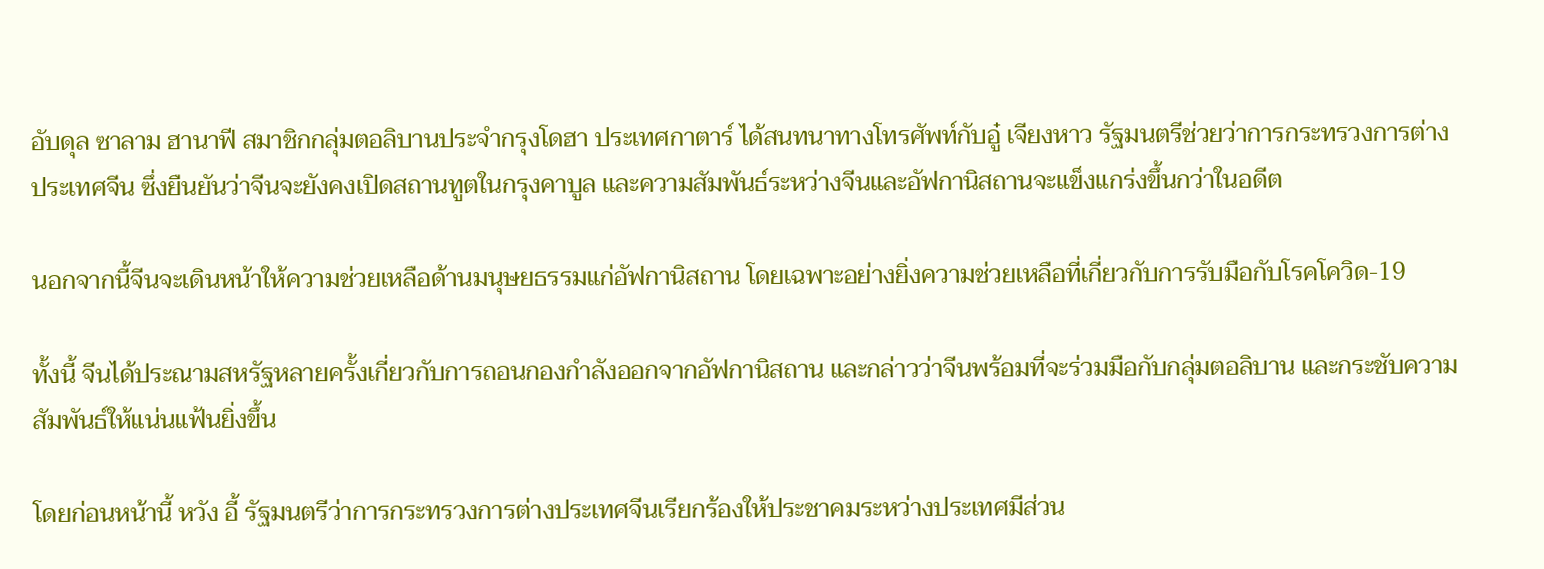อับดุล ซาลาม ฮานาฟี สมาชิกกลุ่มตอลิบานประจำกรุงโดฮา ประเทศกาตาร์ ได้สนทนาทางโทรศัพท์กับอู๋ เจียงหาว รัฐมนตรีช่วยว่าการกระทรวงการต่างประเทศจีน ซึ่งยืนยันว่าจีนจะยังคงเปิดสถานทูตในกรุงคาบูล และความสัมพันธ์ระหว่างจีนและอัฟกานิสถานจะแข็งแกร่งขึ้นกว่าในอดีต

นอกจากนี้จีนจะเดินหน้าให้ความช่วยเหลือด้านมนุษยธรรมแก่อัฟกานิสถาน โดยเฉพาะอย่างยิ่งความช่วยเหลือที่เกี่ยวกับการรับมือกับโรคโควิด-19

ทั้งนี้ จีนได้ประณามสหรัฐหลายครั้งเกี่ยวกับการถอนกองกำลังออกจากอัฟกานิสถาน และกล่าวว่าจีนพร้อมที่จะร่วมมือกับกลุ่มตอลิบาน และกระชับความสัมพันธ์ให้แน่นแฟ้นยิ่งขึ้น

โดยก่อนหน้านี้ หวัง อี้ รัฐมนตรีว่าการกระทรวงการต่างประเทศจีนเรียกร้องให้ประชาคมระหว่างประเทศมีส่วน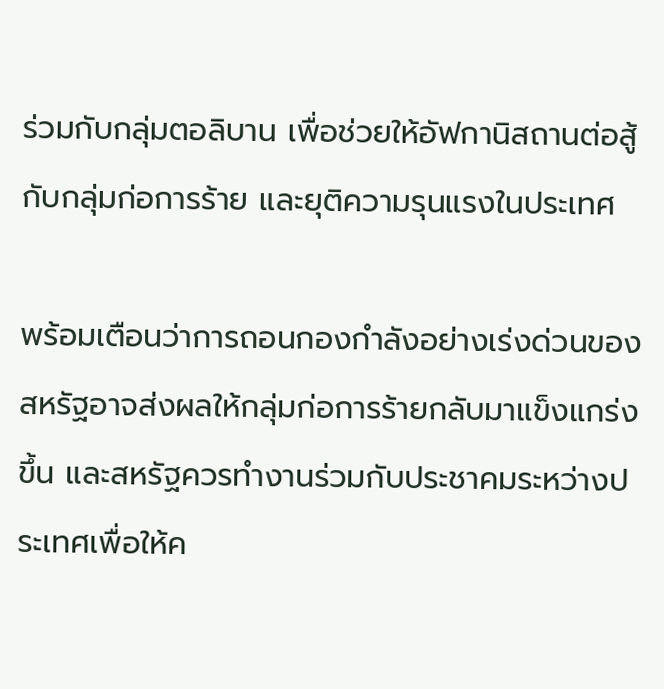ร่วมกับกลุ่มตอลิบาน เพื่อช่วยให้อัฟกานิสถานต่อสู้กับกลุ่มก่อการร้าย และยุติความรุนแรงในประเทศ

พร้อมเตือนว่าการถอนกองกำลังอย่างเร่งด่วนของสหรัฐอาจส่งผลให้กลุ่มก่อการร้ายกลับมาแข็งแกร่งขึ้น และสหรัฐควรทำงานร่วมกับประชาคมระหว่างประเทศเพื่อให้ค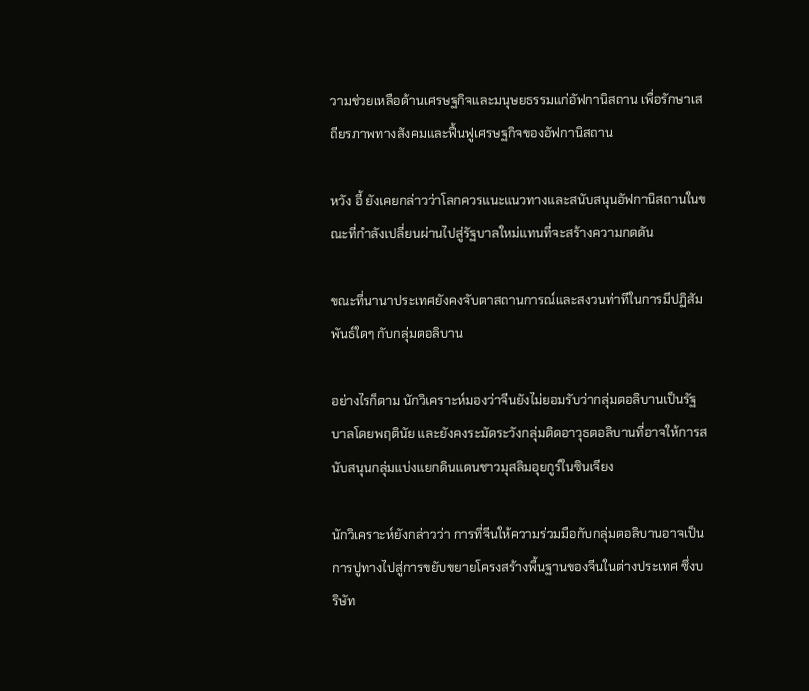วามช่วยเหลือด้านเศรษฐกิจและมนุษยธรรมแก่อัฟกานิสถาน เพื่อรักษาเสถียรภาพทางสังคมและฟื้นฟูเศรษฐกิจของอัฟกานิสถาน

หวัง อี้ ยังเคยกล่าวว่าโลกควรแนะแนวทางและสนับสนุนอัฟกานิสถานในขณะที่กำลังเปลี่ยนผ่านไปสู่รัฐบาลใหม่แทนที่จะสร้างความกดดัน

ขณะที่นานาประเทศยังคงจับตาสถานการณ์และสงวนท่าทีในการมีปฏิสัมพันธ์ใดๆ กับกลุ่มตอลิบาน

อย่างไรก็ตาม นักวิเคราะห์มองว่าจีนยังไม่ยอมรับว่ากลุ่มตอลิบานเป็นรัฐบาลโดยพฤตินัย และยังคงระมัดระวังกลุ่มติดอาวุธตอลิบานที่อาจให้การสนับสนุนกลุ่มแบ่งแยกดินแดนชาวมุสลิมอุยกูร์ในซินเจียง

นักวิเคราะห์ยังกล่าวว่า การที่จีนให้ความร่วมมือกับกลุ่มตอลิบานอาจเป็นการปูทางไปสู่การขยับขยายโครงสร้างพื้นฐานของจีนในต่างประเทศ ซึ่งบริษัท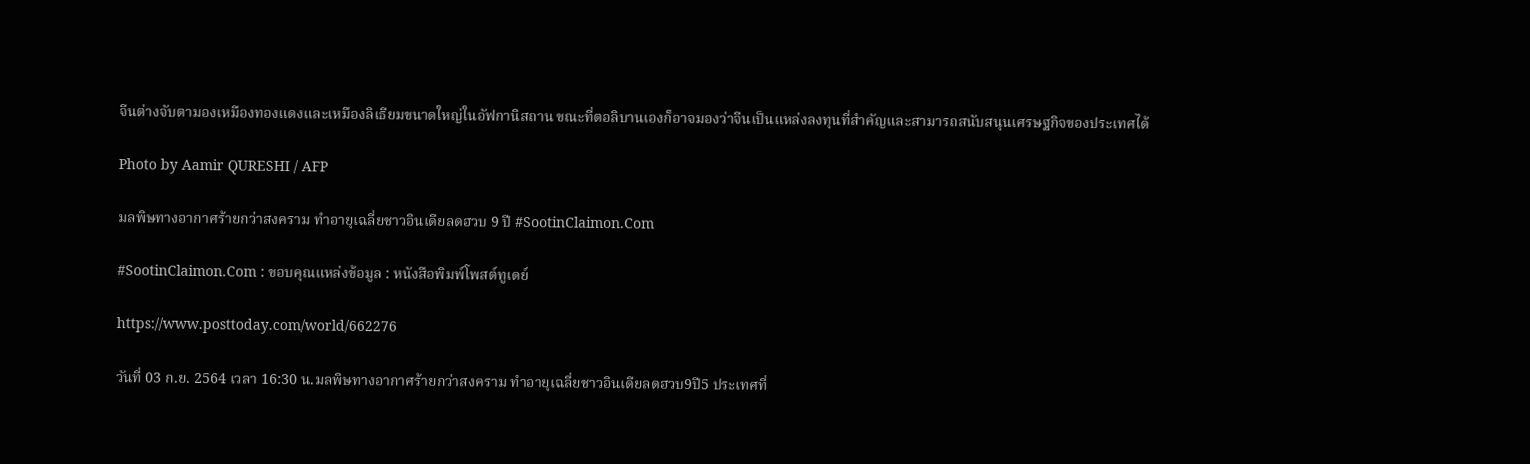จีนต่างจับตามองเหมืองทองแดงและเหมืองลิเธียมขนาดใหญ่ในอัฟกานิสถาน ขณะที่ตอลิบานเองก็อาจมองว่าจีนเป็นแหล่งลงทุนที่สำคัญและสามารถสนับสนุนเศรษฐกิจของประเทศได้

Photo by Aamir QURESHI / AFP

มลพิษทางอากาศร้ายกว่าสงคราม ทำอายุเฉลี่ยชาวอินเดียลดฮวบ 9 ปี #SootinClaimon.Com

#SootinClaimon.Com : ขอบคุณแหล่งข้อมูล : หนังสือพิมพ์โพสต์ทูเดย์

https://www.posttoday.com/world/662276

วันที่ 03 ก.ย. 2564 เวลา 16:30 น.มลพิษทางอากาศร้ายกว่าสงคราม ทำอายุเฉลี่ยชาวอินเดียลดฮวบ9ปี5 ประเทศที่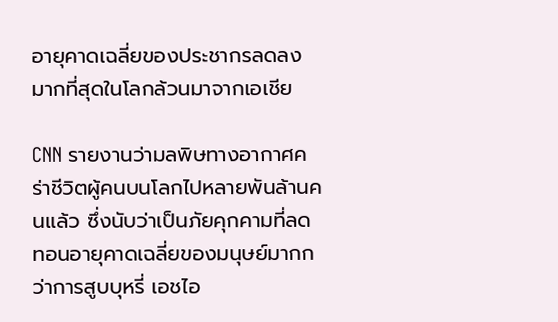อายุคาดเฉลี่ยของประชากรลดลงมากที่สุดในโลกล้วนมาจากเอเชีย

CNN รายงานว่ามลพิษทางอากาศคร่าชีวิตผู้คนบนโลกไปหลายพันล้านคนแล้ว ซึ่งนับว่าเป็นภัยคุกคามที่ลดทอนอายุคาดเฉลี่ยของมนุษย์มากกว่าการสูบบุหรี่ เอชไอ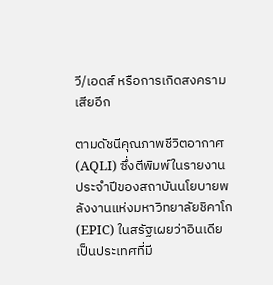วี/เอดส์ หรือการเกิดสงครามเสียอีก

ตามดัชนีคุณภาพชีวิตอากาศ (AQLI) ซึ่งตีพิมพ์ในรายงานประจำปีของสถาบันนโยบายพลังงานแห่งมหาวิทยาลัยชิคาโก (EPIC) ในสรัฐเผยว่าอินเดียเป็นประเทศที่มี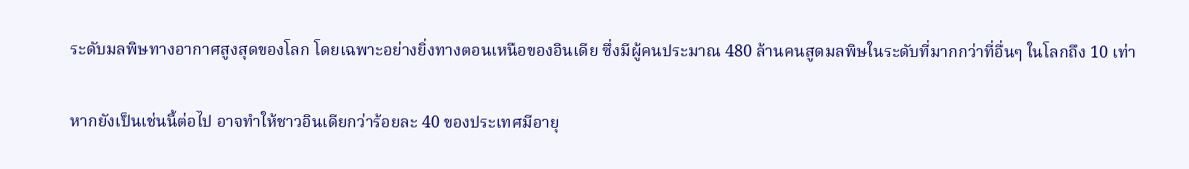ระดับมลพิษทางอากาศสูงสุดของโลก โดยเฉพาะอย่างยิ่งทางตอนเหนือของอินเดีย ซึ่งมีผู้คนประมาณ 480 ล้านคนสูดมลพิษในระดับที่มากกว่าที่อื่นๆ ในโลกถึง 10 เท่า

หากยังเป็นเช่นนี้ต่อไป อาจทำให้ชาวอินเดียกว่าร้อยละ 40 ของประเทศมีอายุ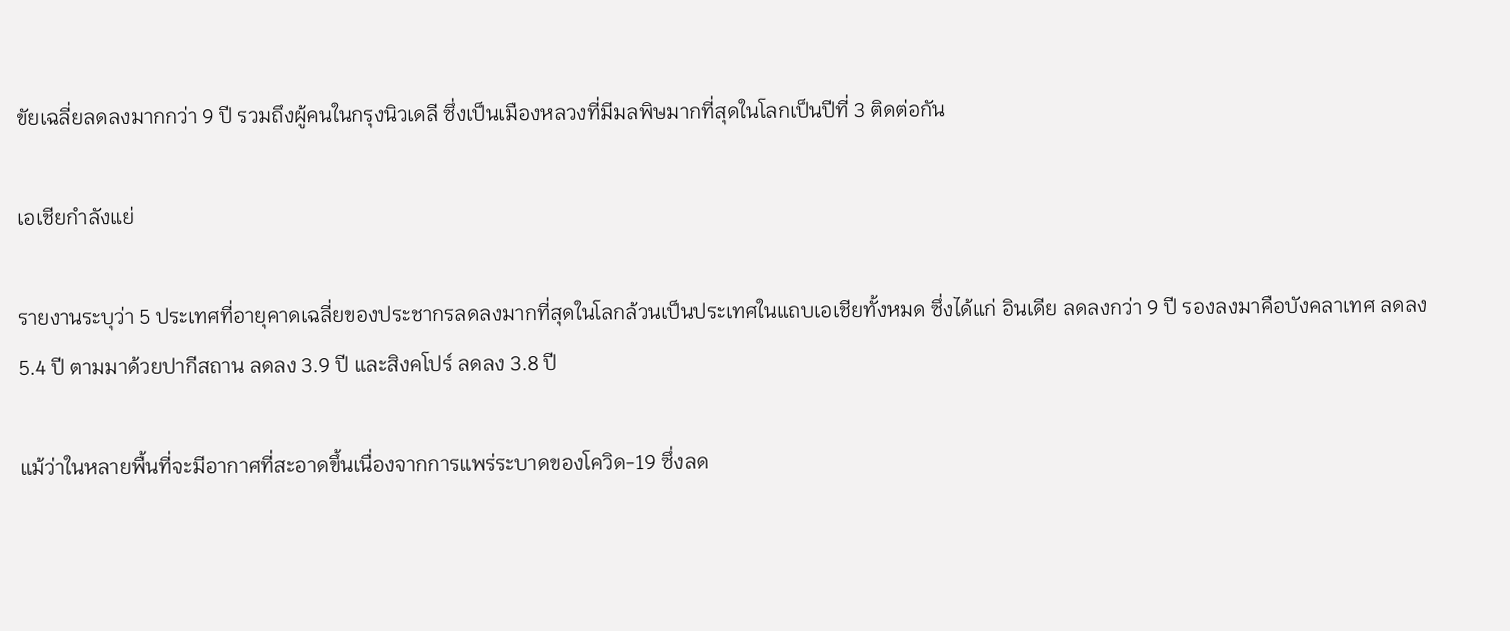ขัยเฉลี่ยลดลงมากกว่า 9 ปี รวมถึงผู้คนในกรุงนิวเดลี ซึ่งเป็นเมืองหลวงที่มีมลพิษมากที่สุดในโลกเป็นปีที่ 3 ติดต่อกัน

เอเชียกำลังแย่

รายงานระบุว่า 5 ประเทศที่อายุคาดเฉลี่ยของประชากรลดลงมากที่สุดในโลกล้วนเป็นประเทศในแถบเอเชียทั้งหมด ซึ่งได้แก่ อินเดีย ลดลงกว่า 9 ปี รองลงมาคือบังคลาเทศ ลดลง 5.4 ปี ตามมาด้วยปากีสถาน ลดลง 3.9 ปี และสิงคโปร์ ลดลง 3.8 ปี

แม้ว่าในหลายพื้นที่จะมีอากาศที่สะอาดขึ้นเนื่องจากการแพร่ระบาดของโควิด-19 ซึ่งลด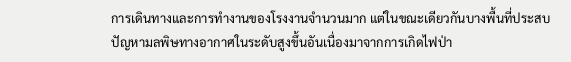การเดินทางและการทำงานของโรงงานจำนวนมาก แต่ในขณะเดียวกันบางพื้นที่ประสบปัญหามลพิษทางอากาศในระดับสูงขึ้นอันเนื่องมาจากการเกิดไฟป่า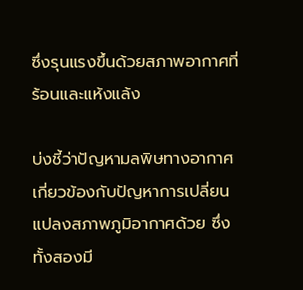ซึ่งรุนแรงขึ้นด้วยสภาพอากาศที่ร้อนและแห้งแล้ง

บ่งชี้ว่าปัญหามลพิษทางอากาศเกี่ยวข้องกับปัญหาการเปลี่ยนแปลงสภาพภูมิอากาศด้วย ซึ่งทั้งสองมี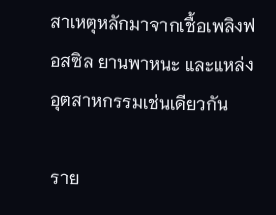สาเหตุหลักมาจากเชื้อเพลิงฟอสซิล ยานพาหนะ และแหล่งอุตสาหกรรมเช่นเดียวกัน

ราย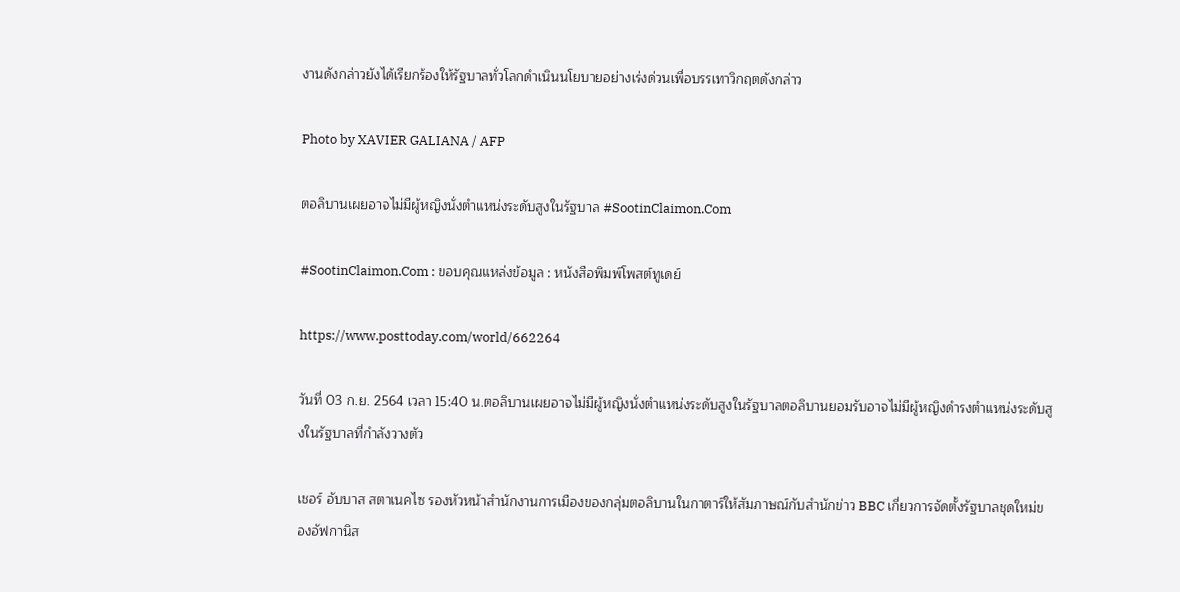งานดังกล่าวยังได้เรียกร้องให้รัฐบาลทั่วโลกดำเนินนโยบายอย่างเร่งด่วนเพื่อบรรเทาวิกฤตดังกล่าว

Photo by XAVIER GALIANA / AFP

ตอลิบานเผยอาจไม่มีผู้หญิงนั่งตำแหน่งระดับสูงในรัฐบาล #SootinClaimon.Com

#SootinClaimon.Com : ขอบคุณแหล่งข้อมูล : หนังสือพิมพ์โพสต์ทูเดย์

https://www.posttoday.com/world/662264

วันที่ 03 ก.ย. 2564 เวลา 15:40 น.ตอลิบานเผยอาจไม่มีผู้หญิงนั่งตำแหน่งระดับสูงในรัฐบาลตอลิบานยอมรับอาจไม่มีผู้หญิงดำรงตำแหน่งระดับสูงในรัฐบาลที่กำลังวางตัว

เชอร์ อับบาส สตาเนคไซ รองหัวหน้าสำนักงานการเมืองของกลุ่มตอลิบานในกาตาร์ให้สัมภาษณ์กับสำนักข่าว BBC เกี่ยวการจัดตั้งรัฐบาลชุดใหม่ของอัฟกานิส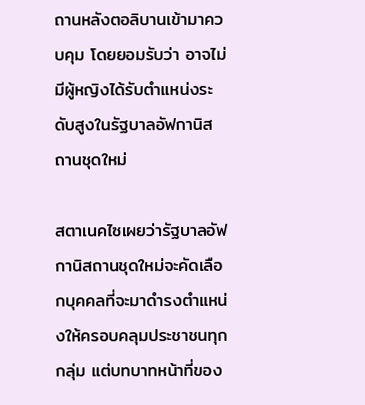ถานหลังตอลิบานเข้ามาควบคุม โดยยอมรับว่า อาจไม่มีผู้หญิงได้รับตำแหน่งระดับสูงในรัฐบาลอัฟกานิสถานชุดใหม่

สตาเนคไซเผยว่ารัฐบาลอัฟกานิสถานชุดใหม่จะคัดเลือกบุคคลที่จะมาดำรงตำแหน่งให้ครอบคลุมประชาชนทุกกลุ่ม แต่บทบาทหน้าที่ของ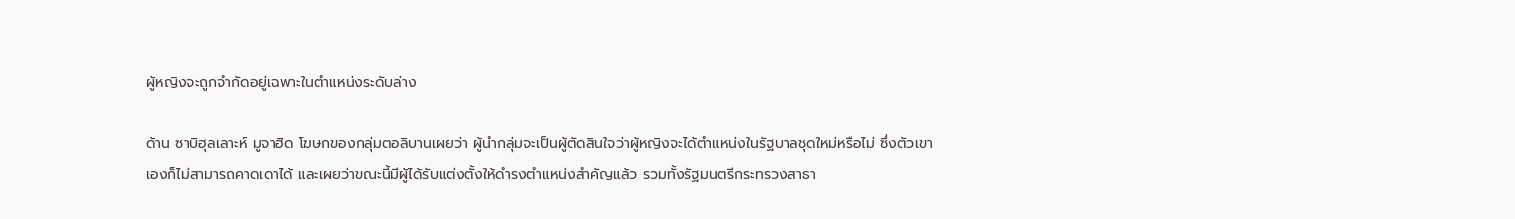ผู้หญิงจะถูกจำกัดอยู่เฉพาะในตำแหน่งระดับล่าง

ด้าน ซาบิฮุลเลาะห์ มูจาฮิด โฆษกของกลุ่มตอลิบานเผยว่า ผู้นำกลุ่มจะเป็นผู้ตัดสินใจว่าผู้หญิงจะได้ตำแหน่งในรัฐบาลชุดใหม่หรือไม่ ซึ่งตัวเขาเองก็ไม่สามารถคาดเดาได้ และเผยว่าขณะนี้มีผู้ได้รับแต่งตั้งให้ดำรงตำแหน่งสำคัญแล้ว รวมทั้งรัฐมนตรีกระทรวงสาธา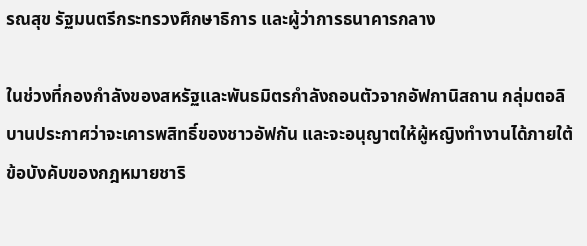รณสุข รัฐมนตรีกระทรวงศึกษาธิการ และผู้ว่าการธนาคารกลาง

ในช่วงที่กองกำลังของสหรัฐและพันธมิตรกำลังถอนตัวจากอัฟกานิสถาน กลุ่มตอลิบานประกาศว่าจะเคารพสิทธิ์ของชาวอัฟกัน และจะอนุญาตให้ผู้หญิงทำงานได้ภายใต้ข้อบังคับของกฎหมายชาริ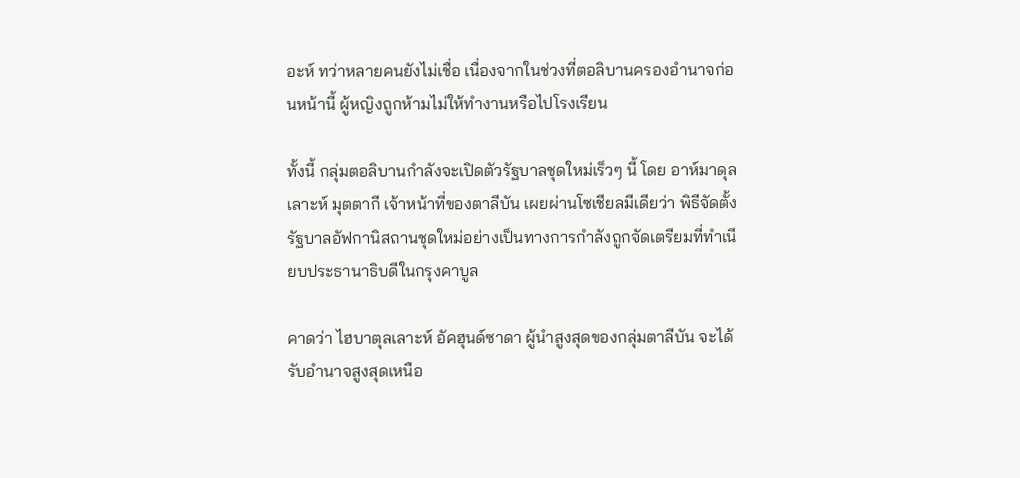อะห์ ทว่าหลายคนยังไม่เชื่อ เนื่องจากในช่วงที่ตอลิบานครองอำนาจก่อนหน้านี้ ผู้หญิงถูกห้ามไม่ให้ทำงานหรือไปโรงเรียน

ทั้งนี้ กลุ่มตอลิบานกำลังจะเปิดตัวรัฐบาลชุดใหม่เร็วๆ นี้ โดย อาห์มาดุลเลาะห์ มุตตากี เจ้าหน้าที่ของตาลีบัน เผยผ่านโซเชียลมีเดียว่า พิธีจัดตั้งรัฐบาลอัฟกานิสถานชุดใหม่อย่างเป็นทางการกำลังถูกจัดเตรียมที่ทำเนียบประธานาธิบดีในกรุงคาบูล

คาดว่า ไฮบาตุลเลาะห์ อัคฮุนด์ซาดา ผู้นำสูงสุดของกลุ่มตาลีบัน จะได้รับอำนาจสูงสุดเหนือ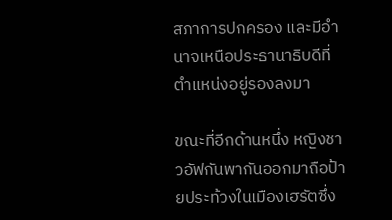สภาการปกครอง และมีอำนาจเหนือประธานาธิบดีที่ตำแหน่งอยู่รองลงมา

ขณะที่อีกด้านหนึ่ง หญิงชาวอัฟกันพากันออกมาถือป้ายประท้วงในเมืองเฮรัตซึ่ง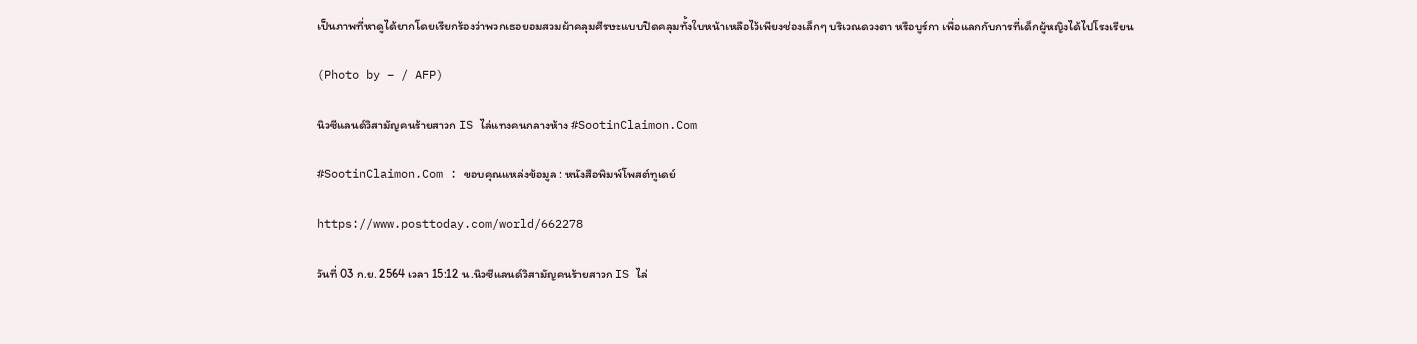เป็นภาพที่หาดูได้ยากโดยเรียกร้องว่าพวกเธอยอมสวมผ้าคลุมศีรษะแบบปิดคลุมทั้งใบหน้าเหลือไว้เพียงช่องเล็กๆ บริเวณดวงตา หรือบูร์กา เพื่อแลกกับการที่เด็กผู้หญิงได้ไปโรงเรียน

(Photo by – / AFP)

นิวซีแลนด์วิสามัญคนร้ายสาวก IS ไล่แทงคนกลางห้าง #SootinClaimon.Com

#SootinClaimon.Com : ขอบคุณแหล่งข้อมูล : หนังสือพิมพ์โพสต์ทูเดย์

https://www.posttoday.com/world/662278

วันที่ 03 ก.ย. 2564 เวลา 15:12 น.นิวซีแลนด์วิสามัญคนร้ายสาวก IS ไล่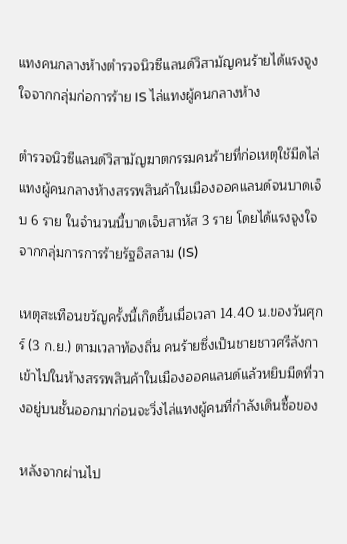แทงคนกลางห้างตำรวจนิวซีแลนด์วิสามัญคนร้ายได้แรงจูงใจจากกลุ่มก่อการร้าย IS ไล่แทงผู้คนกลางห้าง

ตำรวจนิวซีแลนด์วิสามัญฆาตกรรมคนร้ายที่ก่อเหตุใช้มีดไล่แทงผู้คนกลางห้างสรรพสินค้าในเมืองออคแลนด์จนบาดเจ็บ 6 ราย ในจำนวนนี้บาดเจ็บสาหัส 3 ราย โดยได้แรงจูงใจจากกลุ่มการการร้ายรัฐอิสลาม (IS)

เหตุสะเทือนขวัญครั้งนี้เกิดขึ้นเมื่อเวลา 14.40 น.ของวันศุกร์ (3 ก.ย.) ตามเวลาท้องถิ่น คนร้ายซึ่งเป็นชายชาวศรีลังกาเข้าไปในห้างสรรพสินค้าในเมืองออคแลนด์แล้วหยิบมีดที่วางอยู่บนชั้นออกมาก่อนจะวิ่งไล่แทงผู้คนที่กำลังเดินซื้อของ

หลังจากผ่านไป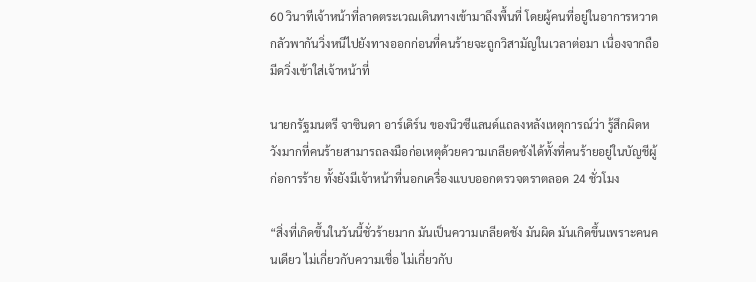60 วินาทีเจ้าหน้าที่ลาดตระเวณเดินทางเข้ามาถึงพื้นที่ โดยผู้คนที่อยู่ในอาการหวาดกลัวพากันวิ่งหนีไปยังทางออกก่อนที่คนร้ายจะถูกวิสามัญในเวลาต่อมา เนื่องจากถือมีดวิ่งเข้าใส่เจ้าหน้าที่

นายกรัฐมนตรี จาซินดา อาร์เดิร์น ของนิวซีแลนด์แถลงหลังเหตุการณ์ว่า รู้สึกผิดหวังมากที่คนร้ายสามารถลงมือก่อเหตุด้วยความเกลียดชังได้ทั้งที่คนร้ายอยู่ในบัญชีผู้ก่อการร้าย ทั้งยังมีเจ้าหน้าที่นอกเครื่องแบบออกตรวจตราตลอด 24 ชั่วโมง

“สิ่งที่เกิดขึ้นในวันนี้ชั่วร้ายมาก มันเป็นความเกลียดชัง มันผิด มันเกิดขึ้นเพราะคนคนเดียว ไม่เกี่ยวกับความเชื่อ ไม่เกี่ยวกับ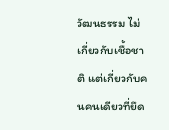วัฒนธรรม ไม่เกี่ยวกับเชื้อชาติ แต่เกี่ยวกับคนคนเดียวที่ยึด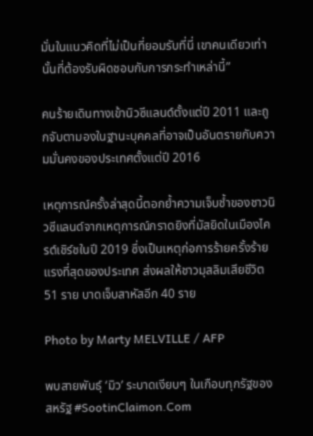มั่นในแนวคิดที่ไม่เป็นที่ยอมรับที่นี่ เขาคนเดียวเท่านั้นที่ต้องรับผิดชอบกับการกระทำเหล่านี้”

คนร้ายเดินทางเข้านิวซีแลนด์ตั้งแต่ปี 2011 และถูกจับตามองในฐานะบุคคลที่อาจเป็นอันตรายกับความมั่นคงของประเทศตั้งแต่ปี 2016

เหตุการณ์ครั้งล่าสุดนี้ตอกย้ำความเจ็บช้ำของชาวนิวซีแลนด์จากเหตุการณ์กราดยิงที่มัสยิดในเมืองไครต์เชิร์ชในปี 2019 ซึ่งเป็นเหตุก่อการร้ายครั้งร้ายแรงที่สุดของประเทศ ส่งผลให้ชาวมุสลิมเสียชีวิต 51 ราย บาดเจ็บสาหัสอีก 40 ราย

Photo by Marty MELVILLE / AFP

พบสายพันธุ์ ‘มิว’ ระบาดเงียบๆ ในเกือบทุกรัฐของสหรัฐ #SootinClaimon.Com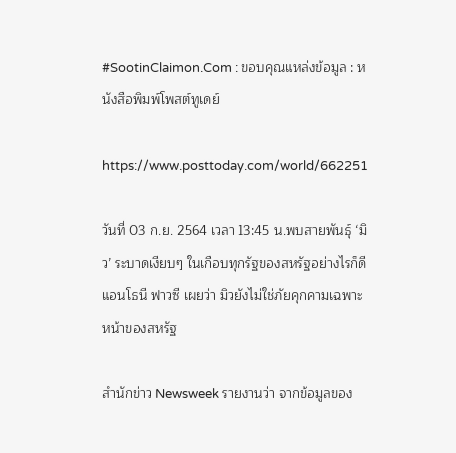#SootinClaimon.Com : ขอบคุณแหล่งข้อมูล : หนังสือพิมพ์โพสต์ทูเดย์

https://www.posttoday.com/world/662251

วันที่ 03 ก.ย. 2564 เวลา 13:45 น.พบสายพันธุ์ ‘มิว’ ระบาดเงียบๆ ในเกือบทุกรัฐของสหรัฐอย่างไรก็ดี แอนโธนี ฟาวซี เผยว่า มิวยังไม่ใช่ภัยคุกคามเฉพาะหน้าของสหรัฐ

สำนักข่าว Newsweek รายงานว่า จากข้อมูลของ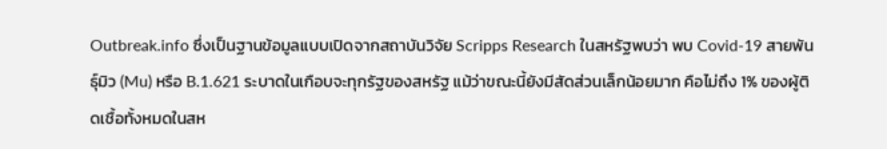Outbreak.info ซึ่งเป็นฐานข้อมูลแบบเปิดจากสถาบันวิจัย Scripps Research ในสหรัฐพบว่า พบ Covid-19 สายพันธุ์มิว (Mu) หรือ B.1.621 ระบาดในเกือบจะทุกรัฐของสหรัฐ แม้ว่าขณะนี้ยังมีสัดส่วนเล็กน้อยมาก คือไม่ถึง 1% ของผู้ติดเชื้อทั้งหมดในสห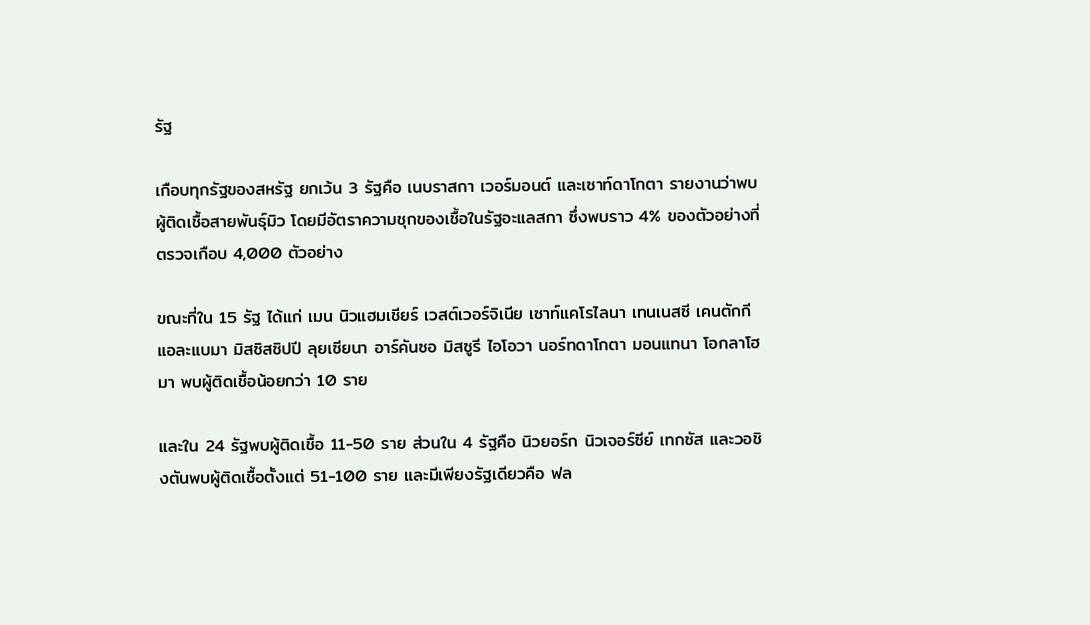รัฐ

เกือบทุกรัฐของสหรัฐ ยกเว้น 3 รัฐคือ เนบราสกา เวอร์มอนต์ และเซาท์ดาโกตา รายงานว่าพบผู้ติดเชื้อสายพันธุ์มิว โดยมีอัตราความชุกของเชื้อในรัฐอะแลสกา ซึ่งพบราว 4% ของตัวอย่างที่ตรวจเกือบ 4,000 ตัวอย่าง

ขณะที่ใน 15 รัฐ ได้แก่ เมน นิวแฮมเชียร์ เวสต์เวอร์จิเนีย เซาท์แคโรไลนา เทนเนสซี เคนตักกี แอละแบมา มิสซิสซิปปี ลุยเซียนา อาร์คันซอ มิสซูรี ไอโอวา นอร์ทดาโกตา มอนแทนา โอกลาโฮมา พบผู้ติดเชื้อน้อยกว่า 10 ราย

และใน 24 รัฐพบผู้ติดเชื้อ 11-50 ราย ส่วนใน 4 รัฐคือ นิวยอร์ก นิวเจอร์ซีย์ เทกซัส และวอชิงตันพบผู้ติดเชื้อตั้งแต่ 51-100 ราย และมีเพียงรัฐเดียวคือ ฟล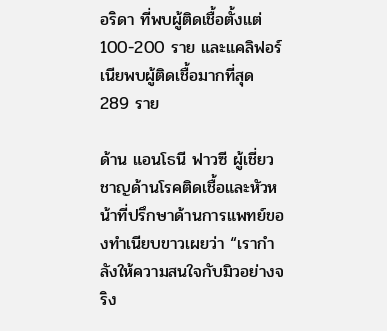อริดา ที่พบผู้ติดเชื้อตั้งแต่ 100-200 ราย และแคลิฟอร์เนียพบผู้ติดเชื้อมากที่สุด 289 ราย

ด้าน แอนโธนี ฟาวซี ผู้เชี่ยวชาญด้านโรคติดเชื้อและหัวหน้าที่ปรึกษาด้านการแพทย์ของทำเนียบขาวเผยว่า “เรากำลังให้ความสนใจกับมิวอย่างจริง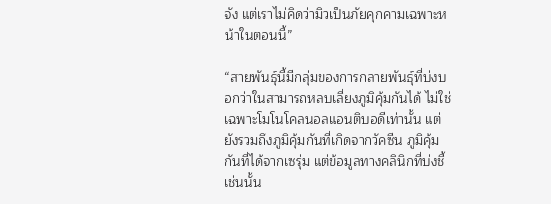จัง แต่เราไม่คิดว่ามิวเป็นภัยคุกคามเฉพาะหน้าในตอนนี้”

“สายพันธุ์นี้มีกลุ่มของการกลายพันธุ์ที่บ่งบอกว่าในสามารถหลบเลี่ยงภูมิคุ้มกันได้ ไม่ใช่เฉพาะโมโนโคลนอลแอนติบอดีเท่านั้น แต่ยังรวมถึงภูมิคุ้มกันที่เกิดจากวัคซีน ภูมิคุ้มกันที่ได้จากเซรุ่ม แต่ข้อมูลทางคลินิกที่บ่งชี้เช่นนั้น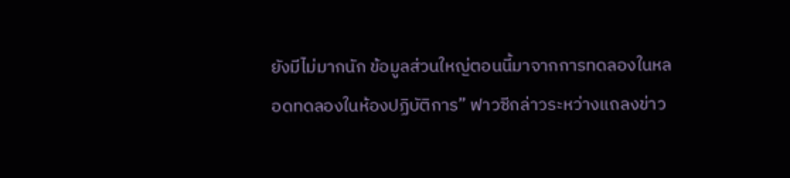ยังมีไม่มากนัก ข้อมูลส่วนใหญ่ตอนนี้มาจากการทดลองในหลอดทดลองในห้องปฏิบัติการ” ฟาวซีกล่าวระหว่างแถลงข่าว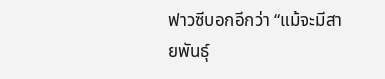ฟาวซีบอกอีกว่า “แม้จะมีสายพันธุ์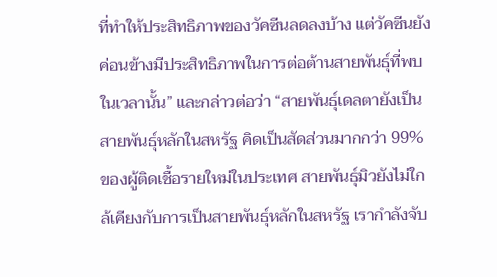ที่ทำให้ประสิทธิภาพของวัคซีนลดลงบ้าง แต่วัคซีนยังค่อนข้างมีประสิทธิภาพในการต่อต้านสายพันธุ์ที่พบในเวลานั้น” และกล่าวต่อว่า “สายพันธุ์เดลตายังเป็นสายพันธุ์หลักในสหรัฐ คิดเป็นสัดส่วนมากกว่า 99% ของผู้ติดเชื้อรายใหม่ในประเทศ สายพันธุ์มิวยังไม่ใกล้เคียงกับการเป็นสายพันธุ์หลักในสหรัฐ เรากำลังจับ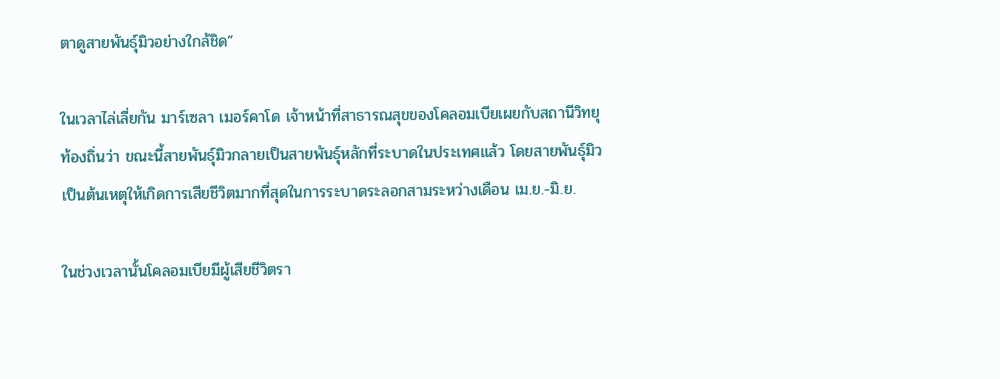ตาดูสายพันธุ์มิวอย่างใกล้ชิด”

ในเวลาไล่เลี่ยกัน มาร์เซลา เมอร์คาโด เจ้าหน้าที่สาธารณสุขของโคลอมเบียเผยกับสถานีวิทยุท้องถิ่นว่า ขณะนี้สายพันธุ์มิวกลายเป็นสายพันธุ์หลักที่ระบาดในประเทศแล้ว โดยสายพันธุ์มิวเป็นต้นเหตุให้เกิดการเสียชีวิตมากที่สุดในการระบาดระลอกสามระหว่างเดือน เม.ย.-มิ.ย.

ในช่วงเวลานั้นโคลอมเบียมีผู้เสียชีวิตรา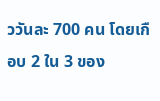ววันละ 700 คน โดยเกือบ 2 ใน 3 ของ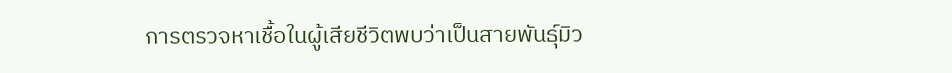การตรวจหาเชื้อในผู้เสียชีวิตพบว่าเป็นสายพันธุ์มิว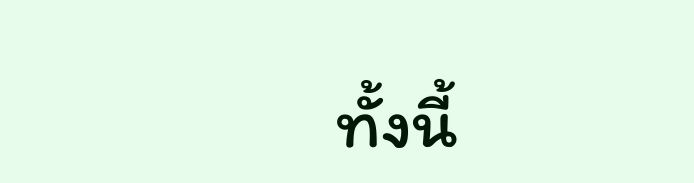ทั้งนี้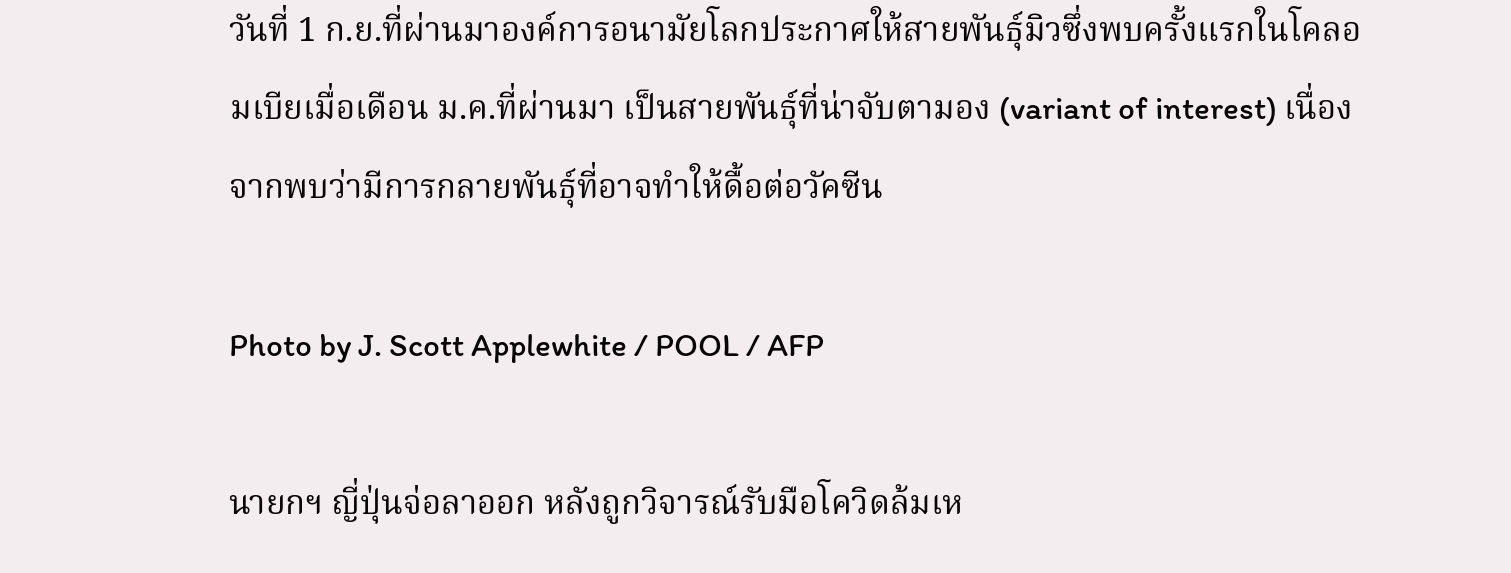วันที่ 1 ก.ย.ที่ผ่านมาองค์การอนามัยโลกประกาศให้สายพันธุ์มิวซึ่งพบครั้งแรกในโคลอมเบียเมื่อเดือน ม.ค.ที่ผ่านมา เป็นสายพันธุ์ที่น่าจับตามอง (variant of interest) เนื่องจากพบว่ามีการกลายพันธุ์ที่อาจทำให้ดื้อต่อวัคซีน

Photo by J. Scott Applewhite / POOL / AFP

นายกฯ ญี่ปุ่นจ่อลาออก หลังถูกวิจารณ์รับมือโควิดล้มเห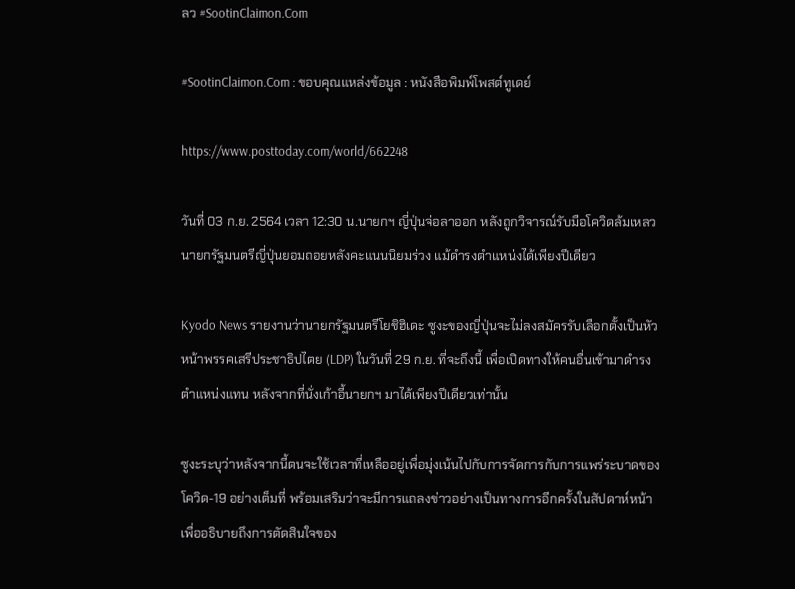ลว #SootinClaimon.Com

#SootinClaimon.Com : ขอบคุณแหล่งข้อมูล : หนังสือพิมพ์โพสต์ทูเดย์

https://www.posttoday.com/world/662248

วันที่ 03 ก.ย. 2564 เวลา 12:30 น.นายกฯ ญี่ปุ่นจ่อลาออก หลังถูกวิจารณ์รับมือโควิดล้มเหลวนายกรัฐมนตรีญี่ปุ่นยอมถอยหลังคะแนนนิยมร่วง แม้ดำรงตำแหน่งได้เพียงปีเดียว

Kyodo News รายงานว่านายกรัฐมนตรีโยชิฮิเดะ ซูงะของญี่ปุ่นจะไม่ลงสมัครรับเลือกตั้งเป็นหัวหน้าพรรคเสรีประชาธิปไตย (LDP) ในวันที่ 29 ก.ย. ที่จะถึงนี้ เพื่อเปิดทางให้คนอื่นเข้ามาดำรงตำแหน่งแทน หลังจากที่นั่งเก้าอี้นายกฯ มาได้เพียงปีเดียวเท่านั้น

ซูงะระบุว่าหลังจากนี้ตนจะใช้เวลาที่เหลืออยู่เพื่อมุ่งเน้นไปกับการจัดการกับการแพร่ระบาดของโควิด-19 อย่างเต็มที่ พร้อมเสริมว่าจะมีการแถลงข่าวอย่างเป็นทางการอีกครั้งในสัปดาห์หน้าเพื่ออธิบายถึงการตัดสินใจของ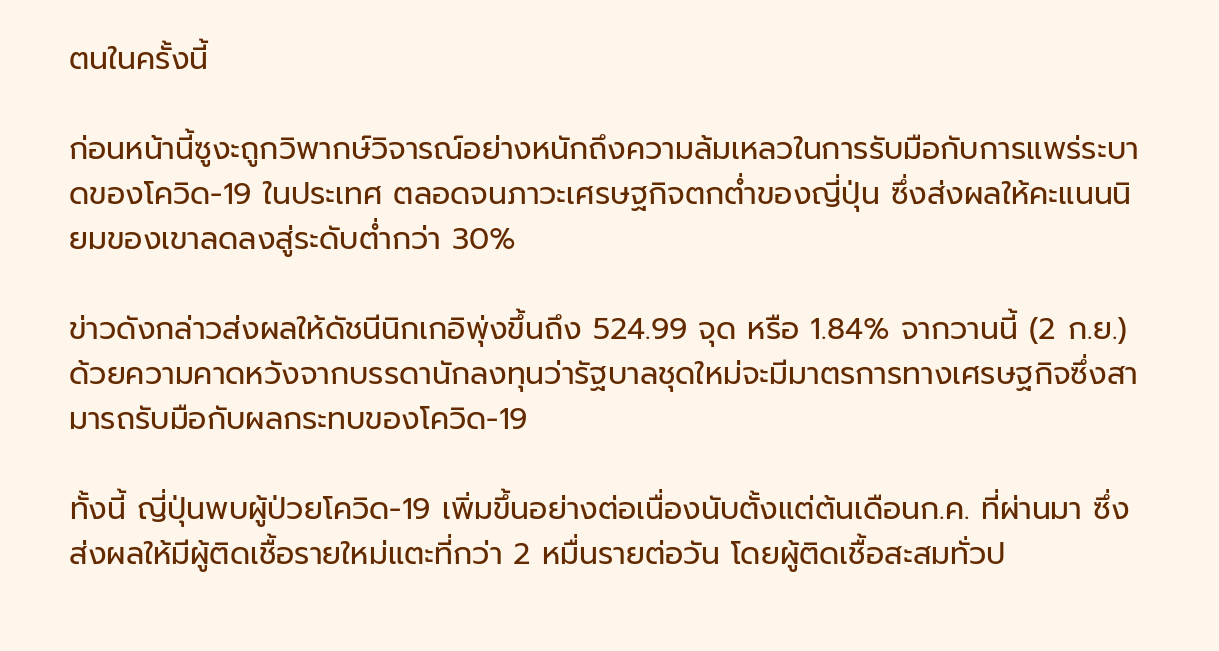ตนในครั้งนี้

ก่อนหน้านี้ซูงะถูกวิพากษ์วิจารณ์อย่างหนักถึงความล้มเหลวในการรับมือกับการแพร่ระบาดของโควิด-19 ในประเทศ ตลอดจนภาวะเศรษฐกิจตกต่ำของญี่ปุ่น ซึ่งส่งผลให้คะแนนนิยมของเขาลดลงสู่ระดับต่ำกว่า 30%

ข่าวดังกล่าวส่งผลให้ดัชนีนิกเกอิพุ่งขึ้นถึง 524.99 จุด หรือ 1.84% จากวานนี้ (2 ก.ย.) ด้วยความคาดหวังจากบรรดานักลงทุนว่ารัฐบาลชุดใหม่จะมีมาตรการทางเศรษฐกิจซึ่งสามารถรับมือกับผลกระทบของโควิด-19

ทั้งนี้ ญี่ปุ่นพบผู้ป่วยโควิด-19 เพิ่มขึ้นอย่างต่อเนื่องนับตั้งแต่ต้นเดือนก.ค. ที่ผ่านมา ซึ่งส่งผลให้มีผู้ติดเชื้อรายใหม่แตะที่กว่า 2 หมื่นรายต่อวัน โดยผู้ติดเชื้อสะสมทั่วป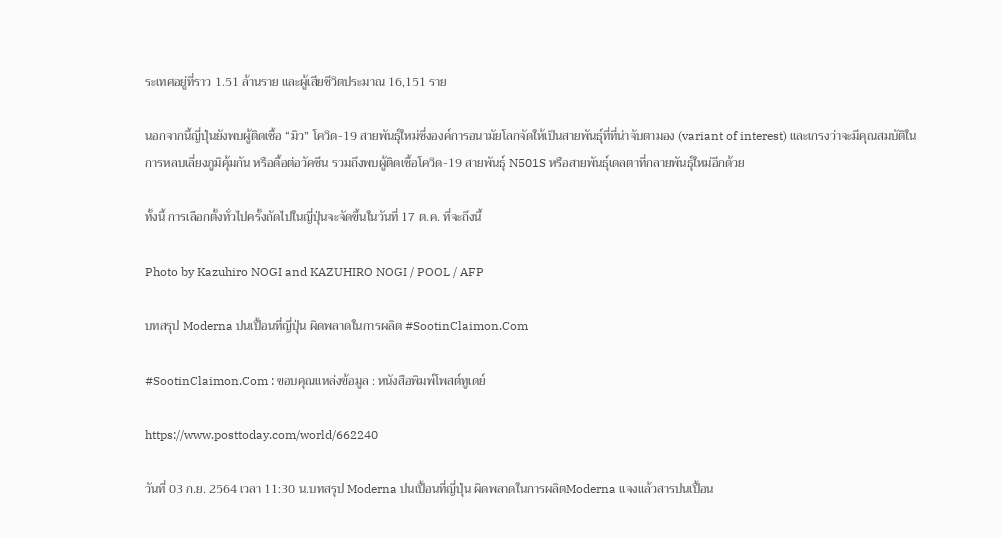ระเทศอยู่ที่ราว 1.51 ล้านราย และผู้เสียชีวิตประมาณ 16,151 ราย

นอกจากนี้ญี่ปุ่นยังพบผู้ติดเชื้อ “มิว” โควิด-19 สายพันธุ์ใหม่ซึ่งองค์การอนามัยโลกจัดให้เป็นสายพันธุ์ที่ที่น่าจับตามอง (variant of interest) และเกรงว่าจะมีคุณสมบัติในการหลบเลี่ยงภูมิคุ้มกัน หรือดื้อต่อวัคซีน รวมถึงพบผู้ติดเชื้อโควิด-19 สายพันธุ์ N501S หรือสายพันธุ์เดลตาที่กลายพันธุ์ใหม่อีกด้วย

ทั้งนี้ การเลือกตั้งทั่วไปครั้งถัดไปในญี่ปุ่นจะจัดขึ้นในวันที่ 17 ต.ค. ที่จะถึงนี้

Photo by Kazuhiro NOGI and KAZUHIRO NOGI / POOL / AFP

บทสรุป Moderna ปนเปื้อนที่ญี่ปุ่น ผิดพลาดในการผลิต #SootinClaimon.Com

#SootinClaimon.Com : ขอบคุณแหล่งข้อมูล : หนังสือพิมพ์โพสต์ทูเดย์

https://www.posttoday.com/world/662240

วันที่ 03 ก.ย. 2564 เวลา 11:30 น.บทสรุป Moderna ปนเปื้อนที่ญี่ปุ่น ผิดพลาดในการผลิตModerna แจงแล้วสารปนเปื้อน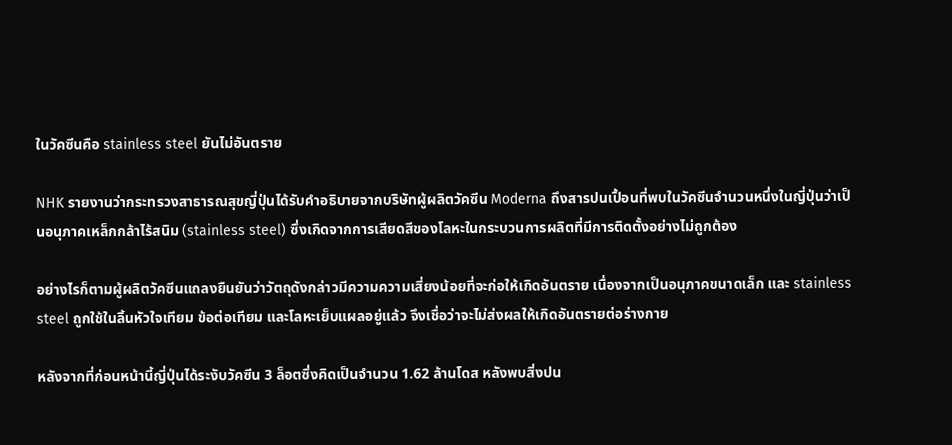ในวัคซีนคือ stainless steel ยันไม่อันตราย

NHK รายงานว่ากระทรวงสาธารณสุขญี่ปุ่นได้รับคำอธิบายจากบริษัทผู้ผลิตวัคซีน Moderna ถึงสารปนเปื้อนที่พบในวัคซีนจำนวนหนึ่งในญี่ปุ่นว่าเป็นอนุภาคเหล็กกล้าไร้สนิม (stainless steel) ซึ่งเกิดจากการเสียดสีของโลหะในกระบวนการผลิตที่มีการติดตั้งอย่างไม่ถูกต้อง

อย่างไรก็ตามผู้ผลิตวัคซีนแถลงยืนยันว่าวัตถุดังกล่าวมีความความเสี่ยงน้อยที่จะก่อให้เกิดอันตราย เนื่องจากเป็นอนุภาคขนาดเล็ก และ stainless steel ถูกใช้ในลิ้นหัวใจเทียม ข้อต่อเทียม และโลหะเย็บแผลอยู่แล้ว จึงเชื่อว่าจะไม่ส่งผลให้เกิดอันตรายต่อร่างกาย

หลังจากที่ก่อนหน้านี้ญี่ปุ่นได้ระงับวัคซีน 3 ล็อตซึ่งคิดเป็นจำนวน 1.62 ล้านโดส หลังพบสิ่งปน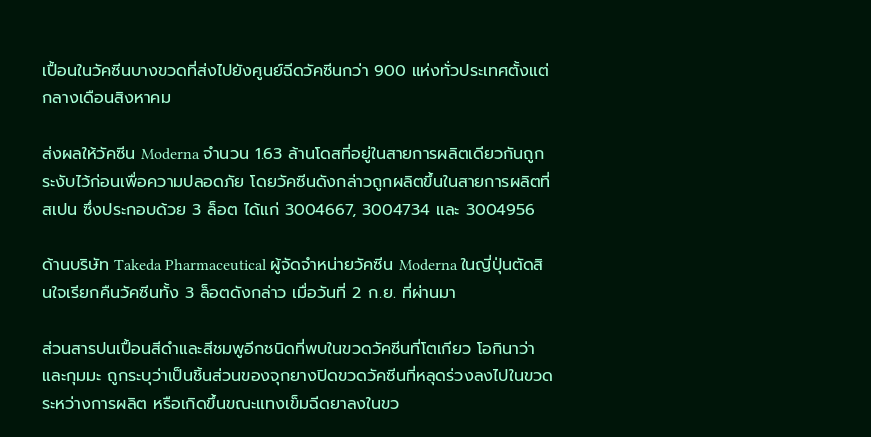เปื้อนในวัคซีนบางขวดที่ส่งไปยังศูนย์ฉีดวัคซีนกว่า 900 แห่งทั่วประเทศตั้งแต่กลางเดือนสิงหาคม

ส่งผลให้วัคซีน Moderna จำนวน 1.63 ล้านโดสที่อยู่ในสายการผลิตเดียวกันถูกระงับไว้ก่อนเพื่อความปลอดภัย โดยวัคซีนดังกล่าวถูกผลิตขึ้นในสายการผลิตที่สเปน ซึ่งประกอบด้วย 3 ล็อต ได้แก่ 3004667, 3004734 และ 3004956

ด้านบริษัท Takeda Pharmaceutical ผู้จัดจำหน่ายวัคซีน Moderna ในญี่ปุ่นตัดสินใจเรียกคืนวัคซีนทั้ง 3 ล็อตดังกล่าว เมื่อวันที่ 2 ก.ย. ที่ผ่านมา

ส่วนสารปนเปื้อนสีดำและสีชมพูอีกชนิดที่พบในขวดวัคซีนที่โตเกียว โอกินาว่า และกุมมะ ถูกระบุว่าเป็นชิ้นส่วนของจุกยางปิดขวดวัคซีนที่หลุดร่วงลงไปในขวดระหว่างการผลิต หรือเกิดขึ้นขณะแทงเข็มฉีดยาลงในขว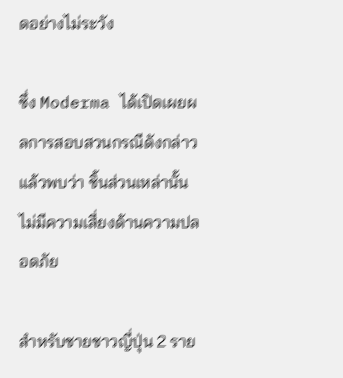ดอย่างไม่ระวัง

ซึ่ง Moderma ได้เปิดเผยผลการสอบสวนกรณีดังกล่าวแล้วพบว่า ชิ้นส่วนเหล่านั้นไม่มีความเสี่ยงด้านความปลอดภัย

สำหรับชายชาวญี่ปุ่น 2 ราย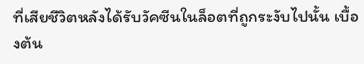ที่เสียชีวิตหลังได้รับวัคซีนในล็อตที่ถูกระงับไปนั้น เบื้องต้น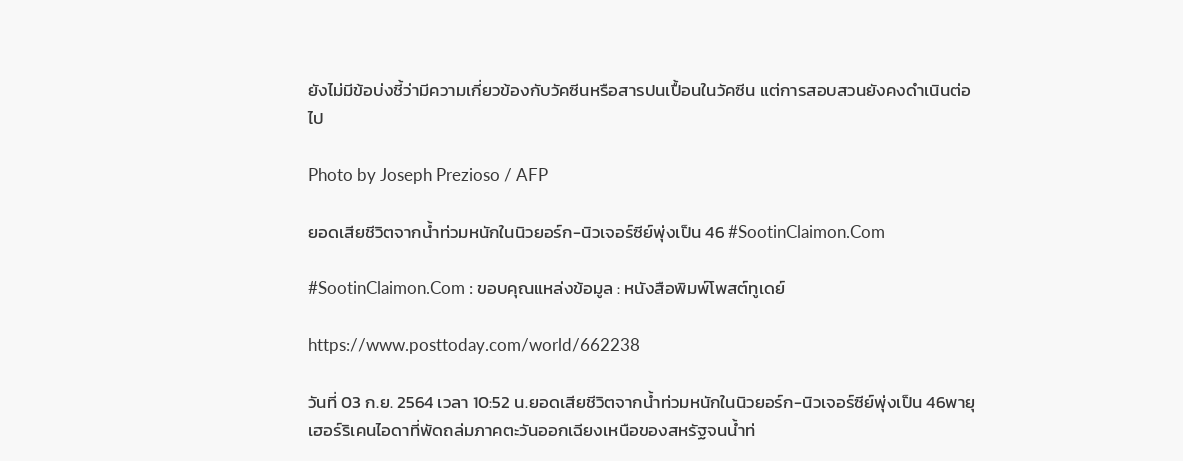ยังไม่มีข้อบ่งชี้ว่ามีความเกี่ยวข้องกับวัคซีนหรือสารปนเปื้อนในวัคซีน แต่การสอบสวนยังคงดำเนินต่อไป

Photo by Joseph Prezioso / AFP

ยอดเสียชีวิตจากน้ำท่วมหนักในนิวยอร์ก-นิวเจอร์ซีย์พุ่งเป็น 46 #SootinClaimon.Com

#SootinClaimon.Com : ขอบคุณแหล่งข้อมูล : หนังสือพิมพ์โพสต์ทูเดย์

https://www.posttoday.com/world/662238

วันที่ 03 ก.ย. 2564 เวลา 10:52 น.ยอดเสียชีวิตจากน้ำท่วมหนักในนิวยอร์ก-นิวเจอร์ซีย์พุ่งเป็น 46พายุเฮอร์ริเคนไอดาที่พัดถล่มภาคตะวันออกเฉียงเหนือของสหรัฐจนน้ำท่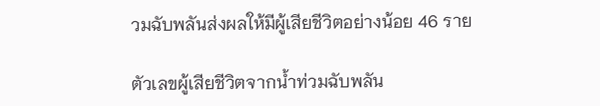วมฉับพลันส่งผลให้มีผู้เสียชีวิตอย่างน้อย 46 ราย

ตัวเลขผู้เสียชีวิตจากน้ำท่วมฉับพลัน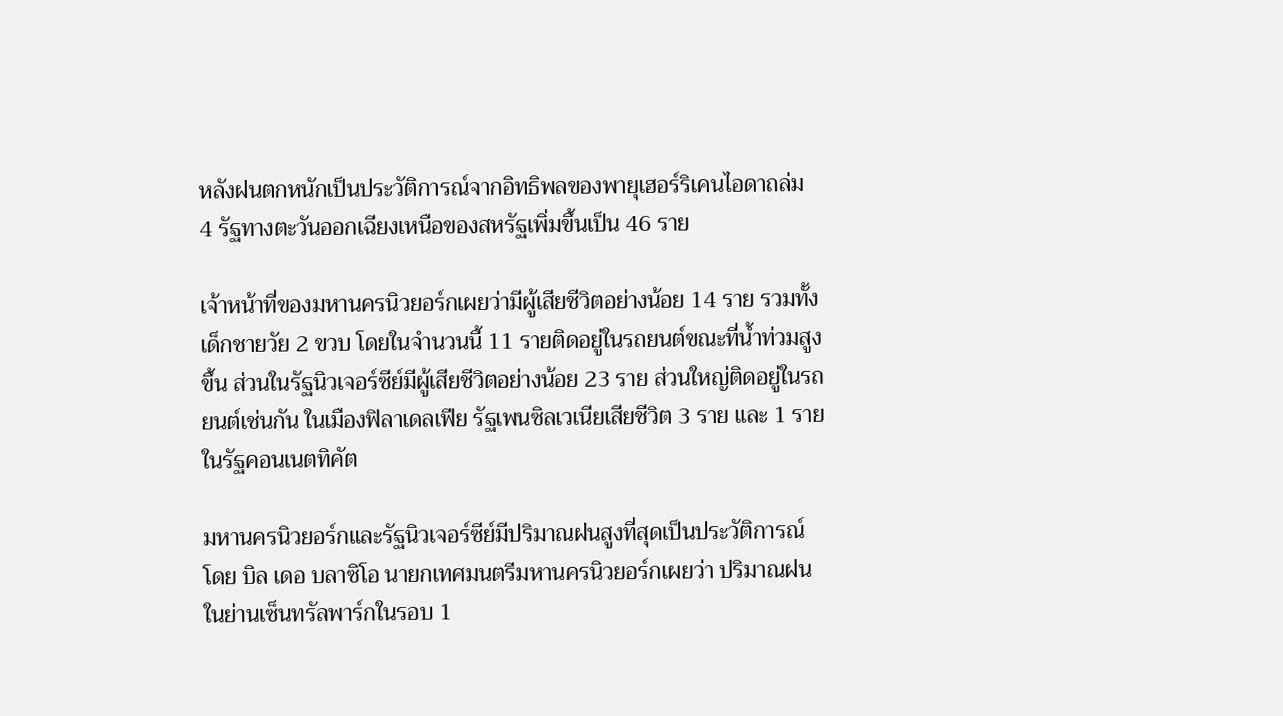หลังฝนตกหนักเป็นประวัติการณ์จากอิทธิพลของพายุเฮอร์ริเคนไอดาถล่ม 4 รัฐทางตะวันออกเฉียงเหนือของสหรัฐเพิ่มขึ้นเป็น 46 ราย

เจ้าหน้าที่ของมหานครนิวยอร์กเผยว่ามีผู้เสียชีวิตอย่างน้อย 14 ราย รวมทั้งเด็กชายวัย 2 ขวบ โดยในจำนวนนี้ 11 รายติดอยู่ในรถยนต์ขณะที่น้ำท่วมสูงขึ้น ส่วนในรัฐนิวเจอร์ซีย์มีผู้เสียชีวิตอย่างน้อย 23 ราย ส่วนใหญ่ติดอยู่ในรถยนต์เช่นกัน ในเมืองฟิลาเดลเฟีย รัฐเพนซิลเวเนียเสียชีวิต 3 ราย และ 1 รายในรัฐคอนเนตทิคัต

มหานครนิวยอร์กและรัฐนิวเจอร์ซีย์มีปริมาณฝนสูงที่สุดเป็นประวัติการณ์ โดย บิล เดอ บลาซิโอ นายกเทศมนตรีมหานครนิวยอร์กเผยว่า ปริมาณฝนในย่านเซ็นทรัลพาร์กในรอบ 1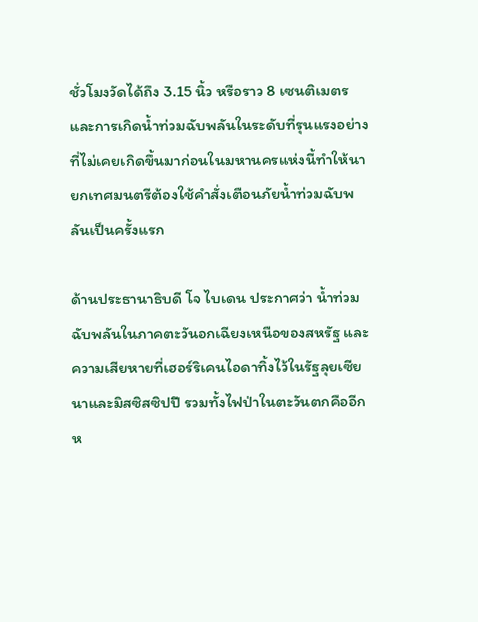ชั่วโมงวัดได้ถึง 3.15 นิ้ว หรือราว 8 เซนติเมตร และการเกิดน้ำท่วมฉับพลันในระดับที่รุนแรงอย่างที่ไม่เคยเกิดขึ้นมาก่อนในมหานครแห่งนี้ทำให้นายกเทศมนตรีต้องใช้คำสั่งเตือนภัยน้ำท่วมฉับพลันเป็นครั้งแรก

ด้านประธานาธิบดี โจ ไบเดน ประกาศว่า น้ำท่วมฉับพลันในภาคตะวันอกเฉียงเหนือของสหรัฐ และความเสียหายที่เฮอร์ริเคนไอดาทิ้งไว้ในรัฐลุยเซียนาและมิสซิสซิปปี รวมทั้งไฟป่าในตะวันตกคืออีกห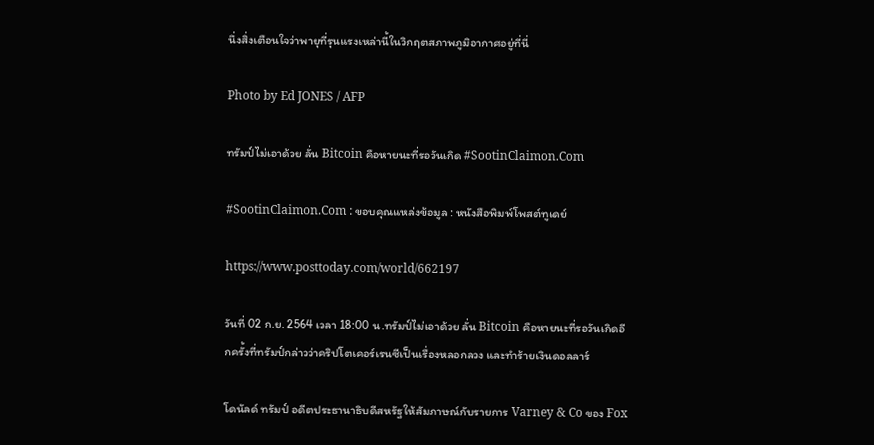นึ่งสิ่งเตือนใจว่าพายุที่รุนแรงเหล่านี้ในวิกฤตสภาพภูมิอากาศอยู่ที่นี่

Photo by Ed JONES / AFP

ทรัมป์ไม่เอาด้วย ลั่น Bitcoin คือหายนะที่รอวันเกิด #SootinClaimon.Com

#SootinClaimon.Com : ขอบคุณแหล่งข้อมูล : หนังสือพิมพ์โพสต์ทูเดย์

https://www.posttoday.com/world/662197

วันที่ 02 ก.ย. 2564 เวลา 18:00 น.ทรัมป์ไม่เอาด้วย ลั่น Bitcoin คือหายนะที่รอวันเกิดอีกครั้งที่ทรัมป์กล่าวว่าคริปโตเคอร์เรนซีเป็นเรื่องหลอกลวง และทำร้ายเงินดอลลาร์

โดนัลด์ ทรัมป์ อดีตประธานาธิบดีสหรัฐให้สัมภาษณ์กับรายการ Varney & Co ของ Fox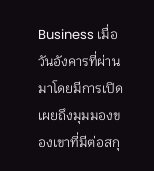Business เมื่อวันอังคารที่ผ่านมาโดยมีการเปิดเผยถึงมุมมองของเขาที่มีต่อสกุ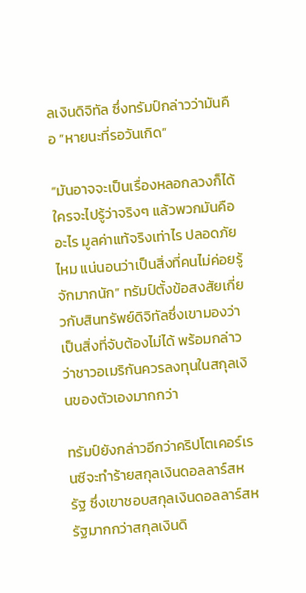ลเงินดิจิทัล ซึ่งทรัมป์กล่าวว่ามันคือ “หายนะที่รอวันเกิด”

“มันอาจจะเป็นเรื่องหลอกลวงก็ได้ ใครจะไปรู้ว่าจริงๆ แล้วพวกมันคืออะไร มูลค่าแท้จริงเท่าไร ปลอดภัยไหม แน่นอนว่าเป็นสิ่งที่คนไม่ค่อยรู้จักมากนัก” ทรัมป์ตั้งข้อสงสัยเกี่ยวกับสินทรัพย์ดิจิทัลซึ่งเขามองว่าเป็นสิ่งที่จับต้องไม่ได้ พร้อมกล่าวว่าชาวอเมริกันควรลงทุนในสกุลเงินของตัวเองมากกว่า

ทรัมป์ยังกล่าวอีกว่าคริปโตเคอร์เรนซีจะทำร้ายสกุลเงินดอลลาร์สหรัฐ ซึ่งเขาชอบสกุลเงินดอลลาร์สหรัฐมากกว่าสกุลเงินดิ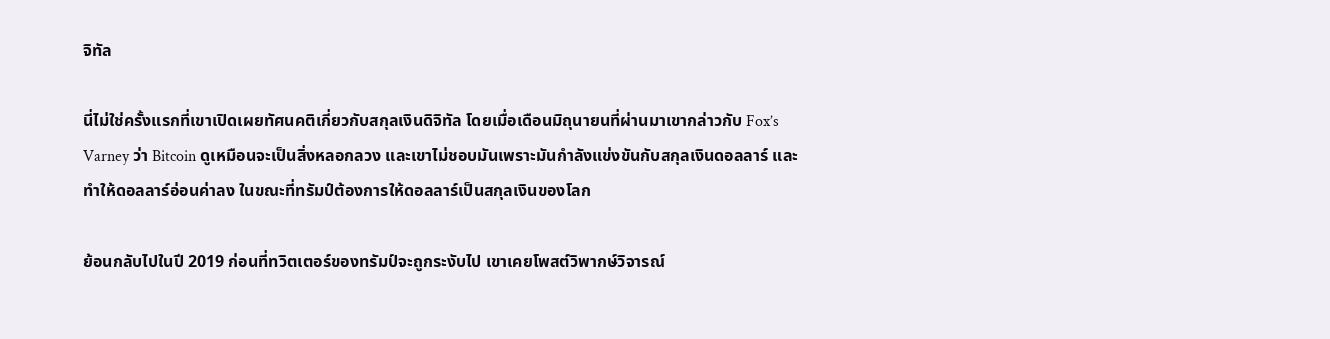จิทัล

นี่ไม่ใช่ครั้งแรกที่เขาเปิดเผยทัศนคติเกี่ยวกับสกุลเงินดิจิทัล โดยเมื่อเดือนมิถุนายนที่ผ่านมาเขากล่าวกับ Fox’s Varney ว่า Bitcoin ดูเหมือนจะเป็นสิ่งหลอกลวง และเขาไม่ชอบมันเพราะมันกำลังแข่งขันกับสกุลเงินดอลลาร์ และทำให้ดอลลาร์อ่อนค่าลง ในขณะที่ทรัมป์ต้องการให้ดอลลาร์เป็นสกุลเงินของโลก

ย้อนกลับไปในปี 2019 ก่อนที่ทวิตเตอร์ของทรัมป์จะถูกระงับไป เขาเคยโพสต์วิพากษ์วิจารณ์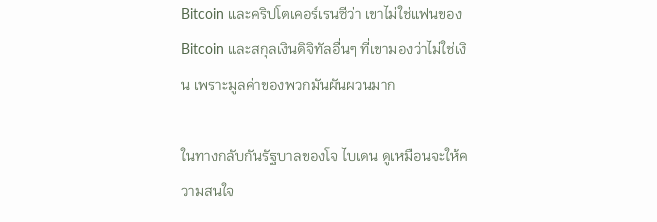Bitcoin และคริปโตเคอร์เรนซีว่า เขาไม่ใช่แฟนของ Bitcoin และสกุลเงินดิจิทัลอื่นๆ ที่เขามองว่าไม่ใช่เงิน เพราะมูลค่าของพวกมันผันผวนมาก

ในทางกลับกันรัฐบาลของโจ ไบเดน ดูเหมือนจะให้ความสนใจ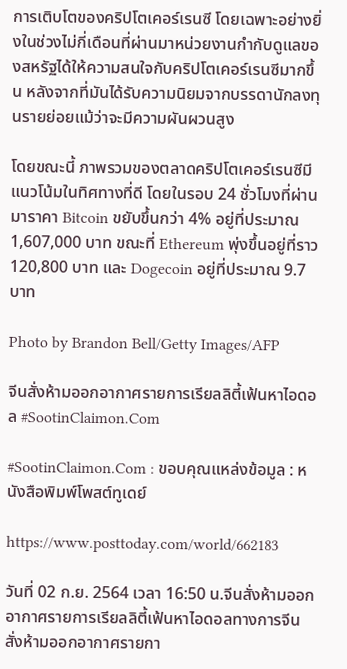การเติบโตของคริปโตเคอร์เรนซี โดยเฉพาะอย่างยิ่งในช่วงไม่กี่เดือนที่ผ่านมาหน่วยงานกำกับดูแลของสหรัฐได้ให้ความสนใจกับคริปโตเคอร์เรนซีมากขึ้น หลังจากที่มันได้รับความนิยมจากบรรดานักลงทุนรายย่อยแม้ว่าจะมีความผันผวนสูง

โดยขณะนี้ ภาพรวมของตลาดคริปโตเคอร์เรนซีมีแนวโน้มในทิศทางที่ดี โดยในรอบ 24 ชั่วโมงที่ผ่านมาราคา Bitcoin ขยับขึ้นกว่า 4% อยู่ที่ประมาณ 1,607,000 บาท ขณะที่ Ethereum พุ่งขึ้นอยู่ที่ราว 120,800 บาท และ Dogecoin อยู่ที่ประมาณ 9.7 บาท

Photo by Brandon Bell/Getty Images/AFP

จีนสั่งห้ามออกอากาศรายการเรียลลิตี้เฟ้นหาไอดอล #SootinClaimon.Com

#SootinClaimon.Com : ขอบคุณแหล่งข้อมูล : หนังสือพิมพ์โพสต์ทูเดย์

https://www.posttoday.com/world/662183

วันที่ 02 ก.ย. 2564 เวลา 16:50 น.จีนสั่งห้ามออกอากาศรายการเรียลลิตี้เฟ้นหาไอดอลทางการจีนสั่งห้ามออกอากาศรายกา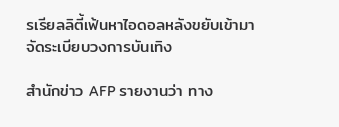รเรียลลิตี้เฟ้นหาไอดอลหลังขยับเข้ามาจัดระเบียบวงการบันเทิง

สำนักข่าว AFP รายงานว่า ทาง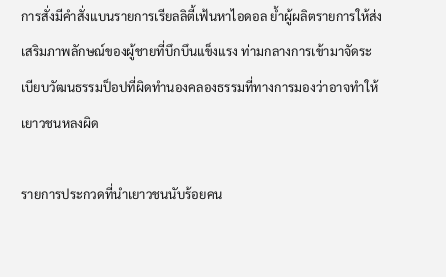การสั่งมีคำสั่งแบนรายการเรียลลิตี้เฟ้นหาไอดอล ย้ำผู้ผลิตรายการให้ส่งเสริมภาพลักษณ์ของผู้ชายที่บึกบึนแข็งแรง ท่ามกลางการเข้ามาจัดระเบียบวัฒนธรรมป็อปที่ผิดทำนองคลองธรรมที่ทางการมองว่าอาจทำให้เยาวชนหลงผิด

รายการประกวดที่นำเยาวชนนับร้อยคน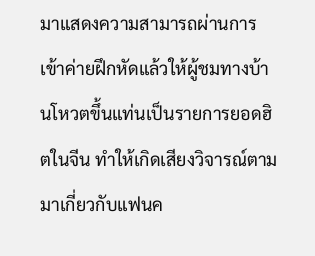มาแสดงความสามารถผ่านการเข้าค่ายฝึกหัดแล้วให้ผู้ชมทางบ้านโหวตขึ้นแท่นเป็นรายการยอดฮิตในจีน ทำให้เกิดเสียงวิจารณ์ตามมาเกี่ยวกับแฟนค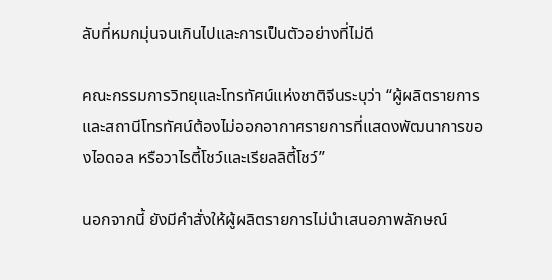ลับที่หมกมุ่นจนเกินไปและการเป็นตัวอย่างที่ไม่ดี

คณะกรรมการวิทยุและโทรทัศน์แห่งชาติจีนระบุว่า “ผู้ผลิตรายการและสถานีโทรทัศน์ต้องไม่ออกอากาศรายการที่แสดงพัฒนาการของไอดอล หรือวาไรตี้โชว์และเรียลลิตี้โชว์”

นอกจากนี้ ยังมีคำสั่งให้ผู้ผลิตรายการไม่นำเสนอภาพลักษณ์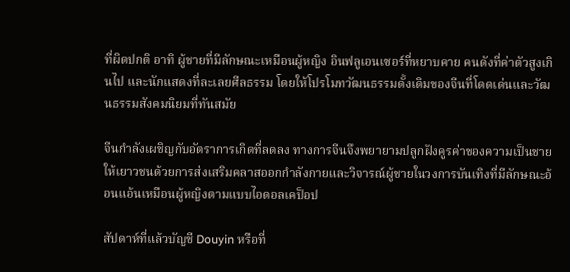ที่ผิดปกติ อาทิ ผู้ชายที่มีลักษณะเหมือนผู้หญิง อินฟลูเอนเซอร์ที่หยาบคาย คนดังที่ค่าตัวสูงเกินไป และนักแสดงที่ละเลยศีลธรรม โดยให้โปรโมทวัฒนธรรมดั้งเดิมของจีนที่โดดเด่นและวัฒนธรรมสังคมนิยมที่ทันสมัย

จีนกำลังเผชิญกับอัตราการเกิดที่ลดลง ทางการจีนจึงพยายามปลูกฝังคูรค่าของความเป็นชายให้เยาวชนด้วยการส่งเสริมคลาสออกกำลังกายและวิจารณ์ผู้ชายในวงการบันเทิงที่มีลักษณะอ้อนแอ้นเหมือนผู้หญิงตามแบบไอดอลเคป็อป

สัปดาห์ที่แล้วบัญชี Douyin หรือที่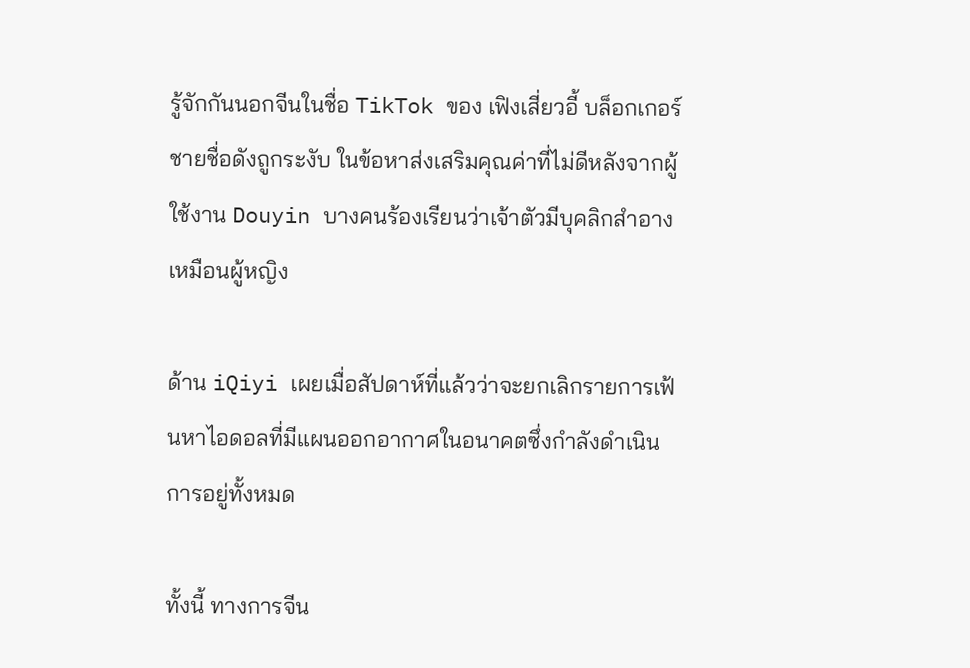รู้จักกันนอกจีนในชื่อ TikTok ของ เฟิงเสี่ยวอี้ บล็อกเกอร์ชายชื่อดังถูกระงับ ในข้อหาส่งเสริมคุณค่าที่ไม่ดีหลังจากผู้ใช้งาน Douyin บางคนร้องเรียนว่าเจ้าตัวมีบุคลิกสำอางเหมือนผู้หญิง

ด้าน iQiyi เผยเมื่อสัปดาห์ที่แล้วว่าจะยกเลิกรายการเฟ้นหาไอดอลที่มีแผนออกอากาศในอนาคตซึ่งกำลังดำเนินการอยู่ทั้งหมด

ทั้งนี้ ทางการจีน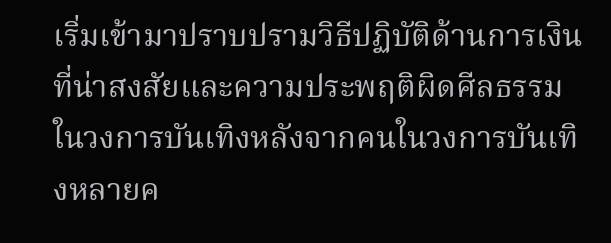เริ่มเข้ามาปราบปรามวิธีปฏิบัติด้านการเงินที่น่าสงสัยและความประพฤติผิดศีลธรรมในวงการบันเทิงหลังจากคนในวงการบันเทิงหลายค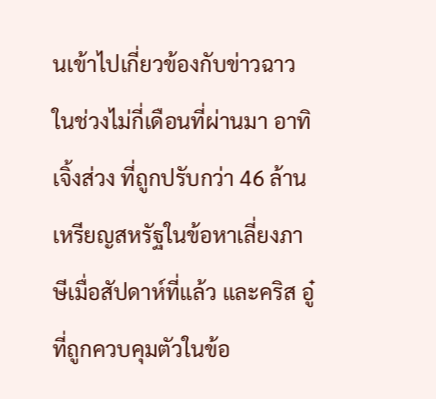นเข้าไปเกี่ยวข้องกับข่าวฉาวในช่วงไม่กี่เดือนที่ผ่านมา อาทิ เจิ้งส่วง ที่ถูกปรับกว่า 46 ล้านเหรียญสหรัฐในข้อหาเลี่ยงภาษีเมื่อสัปดาห์ที่แล้ว และคริส อู๋ ที่ถูกควบคุมตัวในข้อ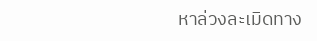หาล่วงละเมิดทาง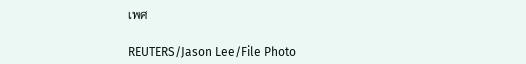เพศ

REUTERS/Jason Lee/File Photo